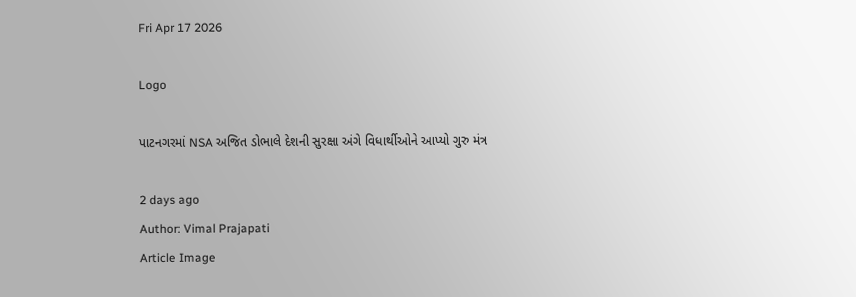Fri Apr 17 2026

Logo

પાટનગરમાં NSA અજિત ડોભાલે દેશની સુરક્ષા અંગે વિધાર્થીઓને આપ્યો ગુરુ મંત્ર

2 days ago
Author: Vimal Prajapati
Article Image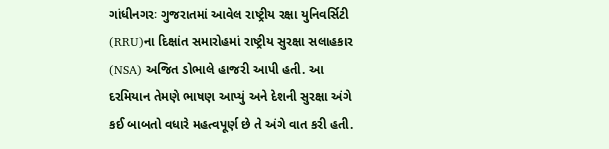ગાંધીનગરઃ ગુજરાતમાં આવેલ રાષ્ટ્રીય રક્ષા યુનિવર્સિટી (RRU)ના દિક્ષાંત સમારોહમાં રાષ્ટ્રીય સુરક્ષા સલાહકાર (NSA) અજિત ડોભાલે હાજરી આપી હતી. આ દરમિયાન તેમણે ભાષણ આપ્યું અને દેશની સુરક્ષા અંગે કઈ બાબતો વધારે મહત્વપૂર્ણ છે તે અંગે વાત કરી હતી.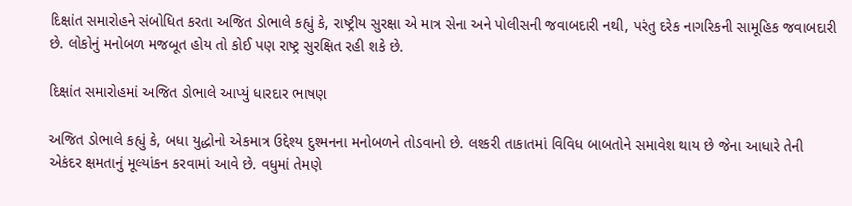દિક્ષાંત સમારોહને સંબોધિત કરતા અજિત ડોભાલે કહ્યું કે, રાષ્ટ્રીય સુરક્ષા એ માત્ર સેના અને પોલીસની જવાબદારી નથી, પરંતુ દરેક નાગરિકની સામૂહિક જવાબદારી છે. લોકોનું મનોબળ મજબૂત હોય તો કોઈ પણ રાષ્ટ્ર સુરક્ષિત રહી શકે છે.

દિક્ષાંત સમારોહમાં અજિત ડોભાલે આપ્યું ધારદાર ભાષણ

અજિત ડોભાલે કહ્યું કે, બધા યુદ્ધોનો એકમાત્ર ઉદ્દેશ્ય દુશ્મનના મનોબળને તોડવાનો છે. લશ્કરી તાકાતમાં વિવિધ બાબતોને સમાવેશ થાય છે જેના આધારે તેની એકંદર ક્ષમતાનું મૂલ્યાંકન કરવામાં આવે છે. વધુમાં તેમણે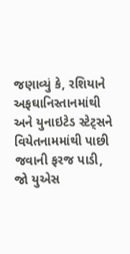જણાવ્યું કે, રશિયાને અફઘાનિસ્તાનમાંથી અને યુનાઇટેડ સ્ટેટ્સને વિયેતનામમાંથી પાછી જવાની ફરજ પાડી, જો યુએસ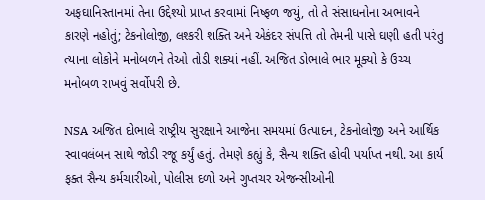અફઘાનિસ્તાનમાં તેના ઉદ્દેશ્યો પ્રાપ્ત કરવામાં નિષ્ફળ જયું, તો તે સંસાધનોના અભાવને કારણે નહોતું; ટેકનોલોજી, લશ્કરી શક્તિ અને એકંદર સંપત્તિ તો તેમની પાસે ઘણી હતી પરંતુ ત્યાના લોકોને મનોબળને તેઓ તોડી શક્યાં નહીં. અજિત ડોભાલે ભાર મૂક્યો કે ઉચ્ચ મનોબળ રાખવું સર્વોપરી છે.

NSA અજિત દોભાલે રાષ્ટ્રીય સુરક્ષાને આજેના સમયમાં ઉત્પાદન, ટેકનોલોજી અને આર્થિક સ્વાવલંબન સાથે જોડી રજૂ કર્યું હતું. તેમણે કહ્યું કે, સૈન્ય શક્તિ હોવી પર્યાપ્ત નથી. આ કાર્ય ફક્ત સૈન્ય કર્મચારીઓ, પોલીસ દળો અને ગુપ્તચર એજન્સીઓની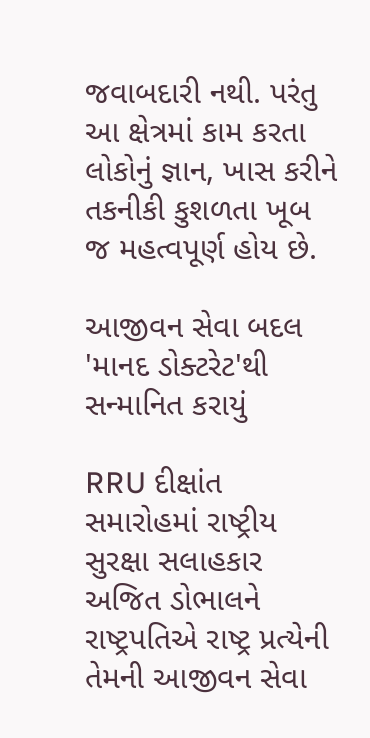જવાબદારી નથી. પરંતુ આ ક્ષેત્રમાં કામ કરતા લોકોનું જ્ઞાન, ખાસ કરીને તકનીકી કુશળતા ખૂબ જ મહત્વપૂર્ણ હોય છે.

આજીવન સેવા બદલ 'માનદ ડોક્ટરેટ'થી સન્માનિત કરાયું

RRU દીક્ષાંત સમારોહમાં રાષ્ટ્રીય સુરક્ષા સલાહકાર અજિત ડોભાલને રાષ્ટ્રપતિએ રાષ્ટ્ર પ્રત્યેની તેમની આજીવન સેવા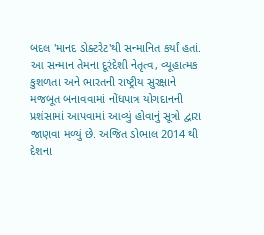બદલ 'માનદ ડોક્ટરેટ'થી સન્માનિત કર્યાં હતાં. આ સન્માન તેમના દૂરંદેશી નેતૃત્વ, વ્યૂહાત્મક કુશળતા અને ભારતની રાષ્ટ્રીય સુરક્ષાને મજબૂત બનાવવામાં નોંધપાત્ર યોગદાનની પ્રશંસામાં આપવામાં આવ્યું હોવાનું સૂત્રો દ્વારા જાણવા મળ્યું છે. અજિત ડોભાલ 2014 થી દેશના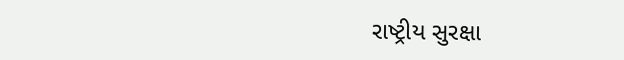રાષ્ટ્રીય સુરક્ષા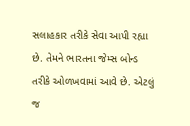સલાહકાર તરીકે સેવા આપી રહ્યા છે. તેમને ભારતના જેમ્સ બોન્ડ તરીકે ઓળખવામાં આવે છે. એટલું જ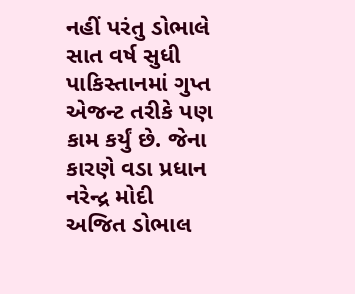નહીં પરંતુ ડોભાલે સાત વર્ષ સુધી પાકિસ્તાનમાં ગુપ્ત એજન્ટ તરીકે પણ કામ કર્યું છે. જેના કારણે વડા પ્રધાન નરેન્દ્ર મોદી અજિત ડોભાલ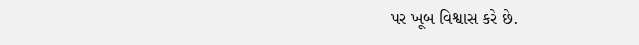પર ખૂબ વિશ્વાસ કરે છે.